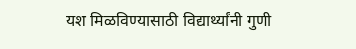यश मिळविण्यासाठी विद्यार्थ्यांनी गुणी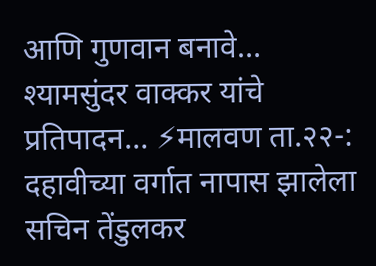आणि गुणवान बनावे…
श्यामसुंदर वाक्कर यांचे प्रतिपादन… ⚡मालवण ता.२२-: दहावीच्या वर्गात नापास झालेला सचिन तेंडुलकर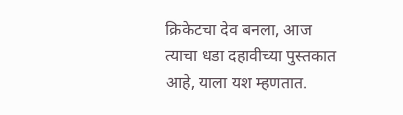क्रिकेटचा देव बनला, आज त्याचा धडा दहावीच्या पुस्तकात आहे, याला यश म्हणतात.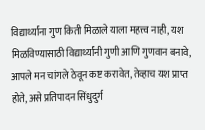विद्यार्थ्यांना गुण किती मिळाले याला महत्त्व नाही, यश मिळविण्यासाठी विद्यार्थ्यांनी गुणी आणि गुणवान बनावे, आपले मन चांगले ठेवून कष्ट करावेत, तेव्हाच यश प्राप्त होते, असे प्रतिपादन सिंधुदुर्ग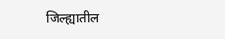जिल्ह्यातील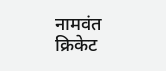नामवंत क्रिकेट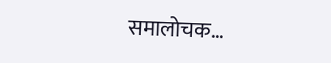समालोचक…